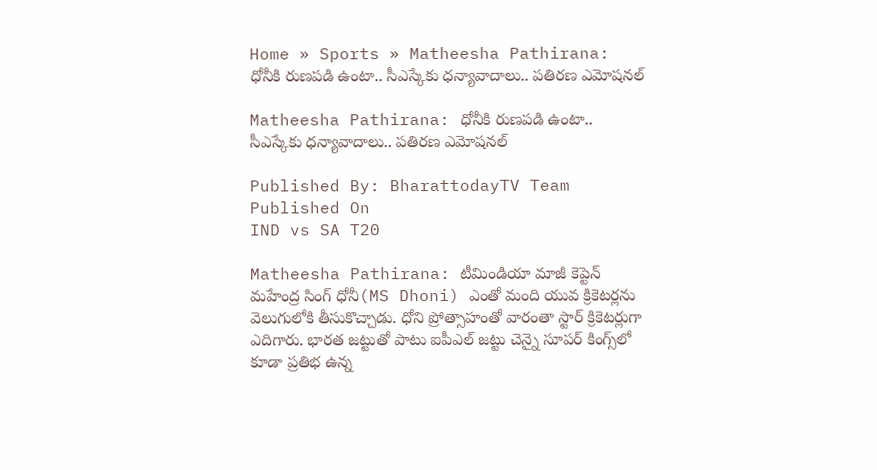Home » Sports » Matheesha Pathirana: ధోనీకి రుణపడి ఉంటా.. సీఎస్కేకు ధన్యావాదాలు.. పతిరణ ఎమోషనల్

Matheesha Pathirana: ధోనీకి రుణపడి ఉంటా.. సీఎస్కేకు ధన్యావాదాలు.. పతిరణ ఎమోషనల్

Published By: BharattodayTV Team
Published On
IND vs SA T20

Matheesha Pathirana: టీమిండియా మాజీ కెప్టెన్ మహేంద్ర సింగ్ ధోనీ(MS Dhoni) ఎంతో మంది యువ క్రికెటర్లను వెలుగులోకి తీసుకొచ్చాడు. ధోని ప్రోత్సాహంతో వారంతా స్టార్ క్రికెటర్లుగా ఎదిగారు. భారత జట్టుతో పాటు ఐపీఎల్ జట్టు చెన్నై సూపర్ కింగ్స్‌లో కూడా ప్రతిభ ఉన్న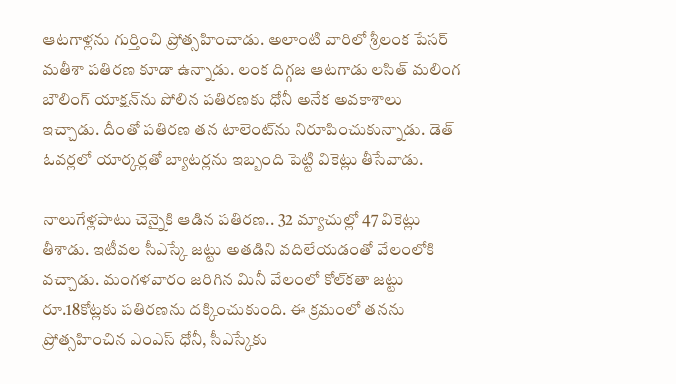ఆటగాళ్లను గుర్తించి ప్రోత్సహించాడు. అలాంటి వారిలో శ్రీలంక పేసర్ మతీశా పతిరణ కూడా ఉన్నాడు. లంక దిగ్గజ ఆటగాడు లసిత్ మలింగ బౌలింగ్ యాక్షన్‌ను పోలిన పతిరణకు ధోనీ అనేక అవకాశాలు ఇచ్చాడు. దీంతో పతిరణ తన టాలెంట్‌ను నిరూపించుకున్నాడు. డెత్ ఓవర్లలో యార్కర్లతో బ్యాటర్లను ఇబ్బంది పెట్టి వికెట్లు తీసేవాడు.

నాలుగేళ్లపాటు చెన్నైకి ఆడిన పతిరణ.. 32 మ్యాచుల్లో 47 వికెట్లు తీశాడు. ఇటీవల సీఎస్కే జట్టు అతడిని వదిలేయడంతో వేలంలోకి వచ్చాడు. మంగళవారం జరిగిన మినీ వేలంలో కోల్‌కతా జట్టు రూ.18కోట్లకు పతిరణను దక్కించుకుంది. ఈ క్రమంలో తనను ప్రోత్సహించిన ఎంఎస్ ధోనీ, సీఎస్కేకు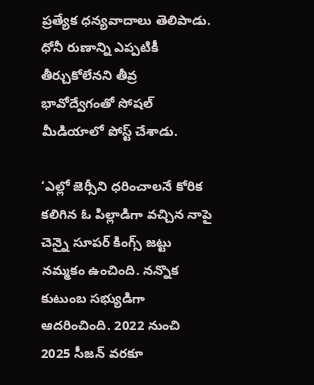ప్రత్యేక ధన్యవాదాలు తెలిపాడు. ధోనీ రుణాన్ని ఎప్పటికీ తీర్చుకోలేనని తీవ్ర భావోద్వేగంతో సోషల్ మీడియాలో పోస్ట్ చేశాడు.

‘ఎల్లో జెర్సీని ధరించాలనే కోరిక కలిగిన ఓ పిల్లాడిగా వచ్చిన నాపై చెన్నై సూపర్ కింగ్స్ జట్టు నమ్మకం ఉంచింది. నన్నొక కుటుంబ సభ్యుడిగా ఆదరించింది. 2022 నుంచి 2025 సీజన్ వరకూ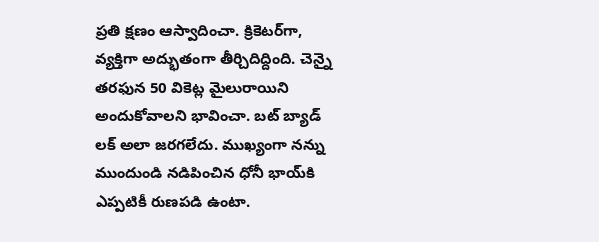ప్రతి క్షణం ఆస్వాదించా. క్రికెటర్‌గా, వ్యక్తిగా అద్భుతంగా తీర్చిదిద్దింది. చెన్నై తరఫున 50 వికెట్ల మైలురాయిని అందుకోవాలని భావించా. బట్ బ్యాడ్ లక్ అలా జరగలేదు. ముఖ్యంగా నన్ను ముందుండి నడిపించిన ధోనీ భాయ్‌కి ఎప్పటికీ రుణపడి ఉంటా.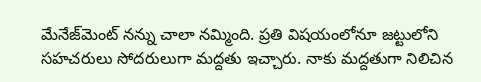మేనేజ్‌మెంట్‌ నన్ను చాలా నమ్మింది. ప్రతి విషయంలోనూ జట్టులోని సహచరులు సోదరులుగా మద్దతు ఇచ్చారు. నాకు మద్దతుగా నిలిచిన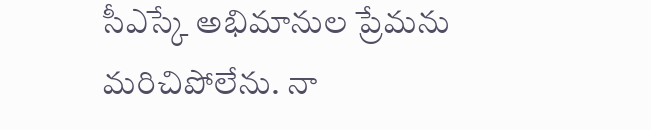సీఎస్కే అభిమానుల ప్రేమను మరిచిపోలేను. నా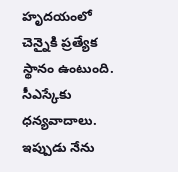హృదయంలో చెన్నైకి ప్రత్యేక స్థానం ఉంటుంది. సీఎస్కేకు ధన్యవాదాలు. ఇప్పుడు నేను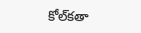కోల్‌కతా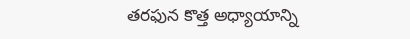తరఫున కొత్త అధ్యాయాన్ని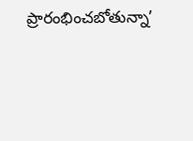ప్రారంభించబోతున్నా’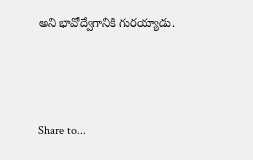అని భావోద్వేగానికి గురయ్యాడు.



Share to...